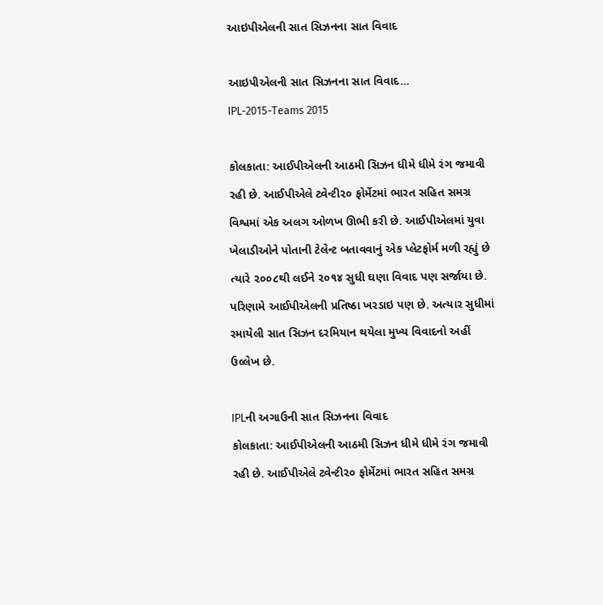આઇપીએલની સાત સિઝનના સાત વિવાદ

આઇપીએલની સાત સિઝનના સાત વિવાદ...
IPL-2015-Teams 2015

કોલકાતા: આઈપીએલની આઠમી સિઝન ધીમે ધીમે રંગ જમાવી રહી છે. આઈપીએલે ટ્વેન્ટી૨૦ ફોર્મેટમાં ભારત સહિત સમગ્ર વિશ્વમાં એક અલગ ઓળખ ઊભી કરી છે. આઈપીએલમાં યુવા ખેલાડીઓને પોતાની ટેલેન્ટ બતાવવાનું એક પ્લેટફોર્મ મળી રહ્યું છે ત્યારે ૨૦૦૮થી લઈને ૨૦૧૪ સુધી ઘણા વિવાદ પણ સર્જાયા છે. પરિણામે આઈપીએલની પ્રતિષ્ઠા ખરડાઇ પણ છે. અત્યાર સુધીમાં રમાયેલી સાત સિઝન દરમિયાન થયેલા મુખ્ય વિવાદનો અહીં ઉલ્લેખ છે.

IPLની અગાઉની સાત સિઝનના વિવાદ
કોલકાતા: આઈપીએલની આઠમી સિઝન ધીમે ધીમે રંગ જમાવી રહી છે. આઈપીએલે ટ્વેન્ટી૨૦ ફોર્મેટમાં ભારત સહિત સમગ્ર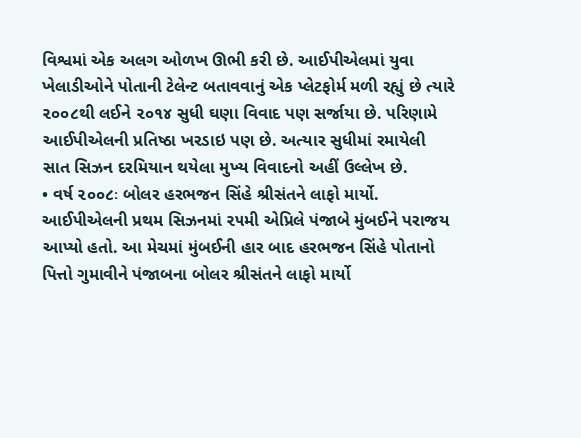વિશ્વમાં એક અલગ ઓળખ ઊભી કરી છે. આઈપીએલમાં યુવા ખેલાડીઓને પોતાની ટેલેન્ટ બતાવવાનું એક પ્લેટફોર્મ મળી રહ્યું છે ત્યારે ૨૦૦૮થી લઈને ૨૦૧૪ સુધી ઘણા વિવાદ પણ સર્જાયા છે. પરિણામે આઈપીએલની પ્રતિષ્ઠા ખરડાઇ પણ છે. અત્યાર સુધીમાં રમાયેલી સાત સિઝન દરમિયાન થયેલા મુખ્ય વિવાદનો અહીં ઉલ્લેખ છે.
• વર્ષ ૨૦૦૮ઃ બોલર હરભજન સિંહે શ્રીસંતને લાફો માર્યો. આઈપીએલની પ્રથમ સિઝનમાં ૨૫મી એપ્રિલે પંજાબે મુંબઈને પરાજય આપ્યો હતો. આ મેચમાં મુંબઈની હાર બાદ હરભજન સિંહે પોતાનો પિત્તો ગુમાવીને પંજાબના બોલર શ્રીસંતને લાફો માર્યો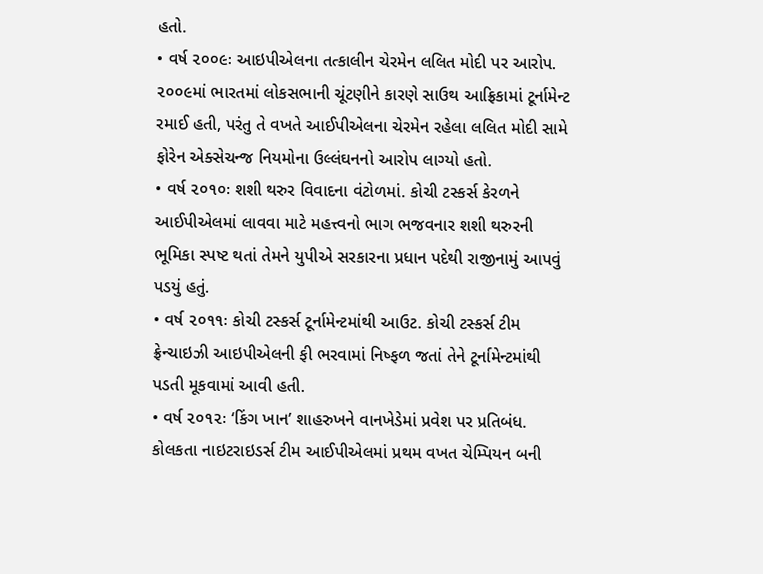હતો.
• વર્ષ ૨૦૦૯ઃ આઇપીએલના તત્કાલીન ચેરમેન લલિત મોદી પર આરોપ. ૨૦૦૯માં ભારતમાં લોકસભાની ચૂંટણીને કારણે સાઉથ આફ્રિકામાં ટૂર્નામેન્ટ રમાઈ હતી, પરંતુ તે વખતે આઈપીએલના ચેરમેન રહેલા લલિત મોદી સામે ફોરેન એક્સેચન્જ નિયમોના ઉલ્લંઘનનો આરોપ લાગ્યો હતો.
• વર્ષ ૨૦૧૦ઃ શશી થરુર વિવાદના વંટોળમાં. કોચી ટસ્કર્સ કેરળને આઈપીએલમાં લાવવા માટે મહત્ત્વનો ભાગ ભજવનાર શશી થરુરની ભૂમિકા સ્પષ્ટ થતાં તેમને યુપીએ સરકારના પ્રધાન પદેથી રાજીનામું આપવું પડયું હતું.
• વર્ષ ૨૦૧૧ઃ કોચી ટસ્કર્સ ટૂર્નામેન્ટમાંથી આઉટ. કોચી ટસ્કર્સ ટીમ ફ્રેન્ચાઇઝી આઇપીએલની ફી ભરવામાં નિષ્ફળ જતાં તેને ટૂર્નામેન્ટમાંથી પડતી મૂકવામાં આવી હતી.
• વર્ષ ૨૦૧૨ઃ ‘કિંગ ખાન’ શાહરુખને વાનખેડેમાં પ્રવેશ પર પ્રતિબંધ. કોલકતા નાઇટરાઇડર્સ ટીમ આઈપીએલમાં પ્રથમ વખત ચેમ્પિયન બની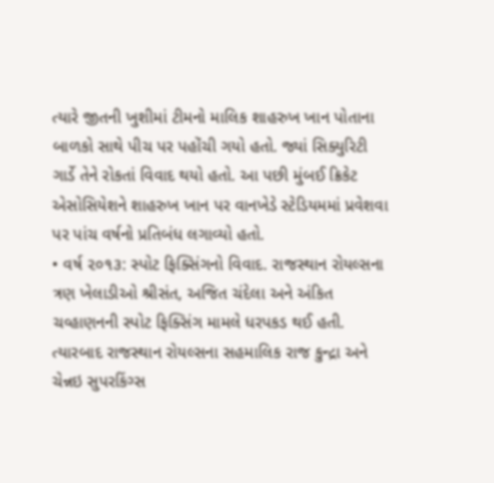ત્યારે જીતની ખુશીમાં ટીમનો માલિક શાહરુખ ખાન પોતાના બાળકો સાથે પીચ પર પહોંચી ગયો હતો. જ્યાં સિક્યુરિટી ગાર્ડે તેને રોકતાં વિવાદ થયો હતો. આ પછી મુંબઈ ક્રિકેટ એસોસિયેશને શાહરુખ ખાન પર વાનખેડે સ્ટેડિયમમાં પ્રવેશવા પર પાંચ વર્ષનો પ્રતિબંધ લગાવ્યો હતો.
• વર્ષ ૨૦૧૩: સ્પોટ ફિક્સિંગનો વિવાદ. રાજસ્થાન રોયલ્સના ત્રણ ખેલાડીઓ શ્રીસંત, અજિત ચંદેલા અને અંકિત ચવ્હાણનની સ્પોટ ફિક્સિંગ મામલે ધરપકડ થઈ હતી. ત્યારબાદ રાજસ્થાન રોયલ્સના સહમાલિક રાજ કુન્દ્રા અને ચેન્નઇ સુપરકિંગ્સ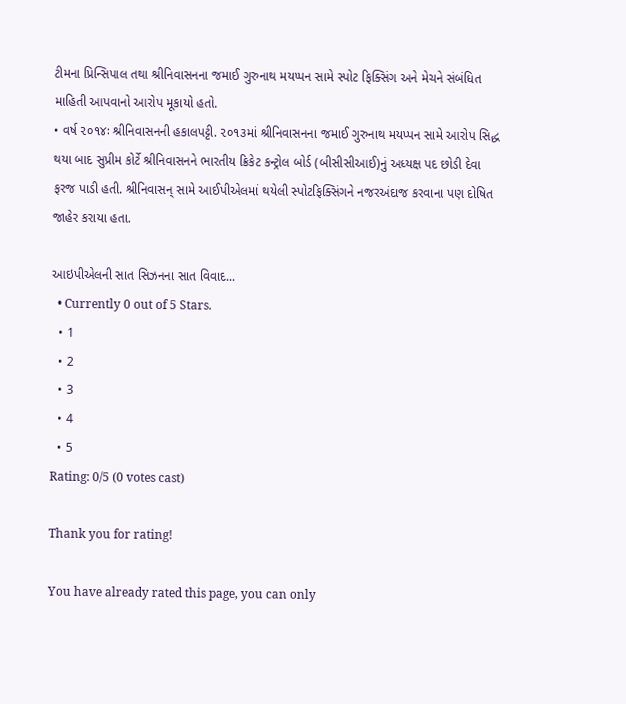ટીમના પ્રિન્સિપાલ તથા શ્રીનિવાસનના જમાઈ ગુરુનાથ મયપ્પન સામે સ્પોટ ફિક્સિંગ અને મેચને સંબંધિત માહિતી આપવાનો આરોપ મૂકાયો હતો.
• વર્ષ ૨૦૧૪ઃ શ્રીનિવાસનની હકાલપટ્ટી. ૨૦૧૩માં શ્રીનિવાસનના જમાઈ ગુરુનાથ મયપ્પન સામે આરોપ સિદ્ધ થયા બાદ સુપ્રીમ કોર્ટે શ્રીનિવાસનને ભારતીય ક્રિકેટ કન્ટ્રોલ બોર્ડ (બીસીસીઆઈ)નું અધ્યક્ષ પદ છોડી દેવા ફરજ પાડી હતી. શ્રીનિવાસન્ સામે આઈપીએલમાં થયેલી સ્પોટફિક્સિંગને નજરઅંદાજ કરવાના પણ દોષિત જાહેર કરાયા હતા.

આઇપીએલની સાત સિઝનના સાત વિવાદ...
  • Currently 0 out of 5 Stars.
  • 1
  • 2
  • 3
  • 4
  • 5
Rating: 0/5 (0 votes cast)

Thank you for rating!

You have already rated this page, you can only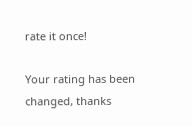rate it once!

Your rating has been changed, thanks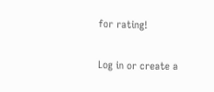for rating!

Log in or create a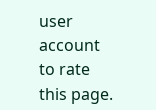user account to rate this page.